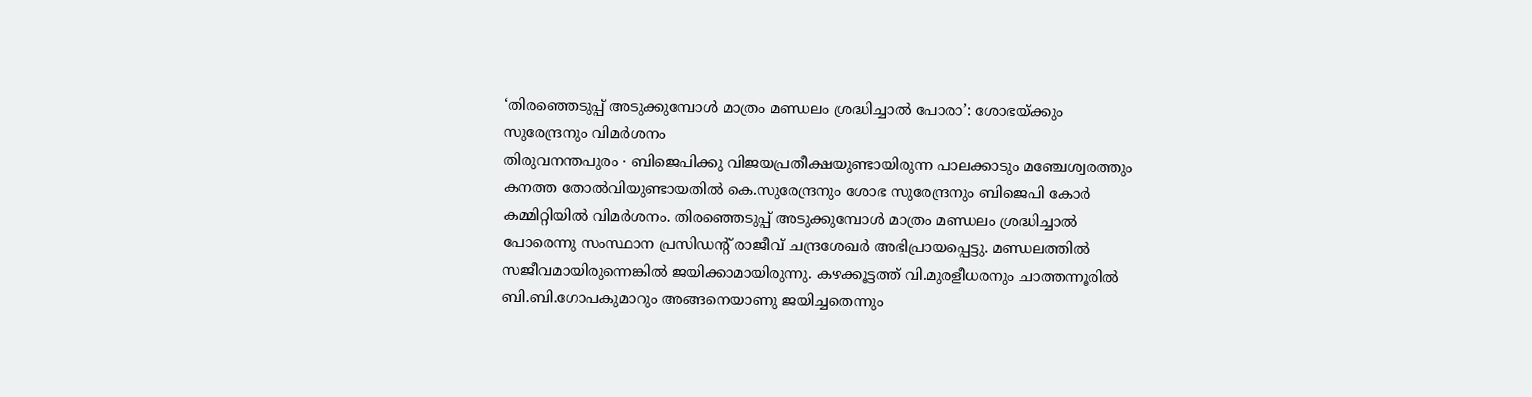‘തിരഞ്ഞെടുപ്പ് അടുക്കുമ്പോൾ മാത്രം മണ്ഡലം ശ്രദ്ധിച്ചാൽ പോരാ’: ശോഭയ്ക്കും സുരേന്ദ്രനും വിമർശനം
തിരുവനന്തപുരം ∙ ബിജെപിക്കു വിജയപ്രതീക്ഷയുണ്ടായിരുന്ന പാലക്കാടും മഞ്ചേശ്വരത്തും കനത്ത തോൽവിയുണ്ടായതിൽ കെ.സുരേന്ദ്രനും ശോഭ സുരേന്ദ്രനും ബിജെപി കോർ കമ്മിറ്റിയിൽ വിമർശനം. തിരഞ്ഞെടുപ്പ് അടുക്കുമ്പോൾ മാത്രം മണ്ഡലം ശ്രദ്ധിച്ചാൽ പോരെന്നു സംസ്ഥാന പ്രസിഡന്റ് രാജീവ് ചന്ദ്രശേഖർ അഭിപ്രായപ്പെട്ടു. മണ്ഡലത്തിൽ സജീവമായിരുന്നെങ്കിൽ ജയിക്കാമായിരുന്നു. കഴക്കൂട്ടത്ത് വി.മുരളീധരനും ചാത്തന്നൂരിൽ ബി.ബി.ഗോപകുമാറും അങ്ങനെയാണു ജയിച്ചതെന്നും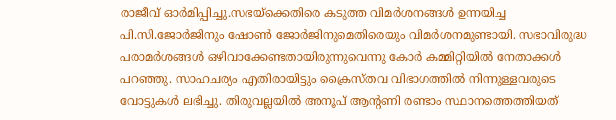രാജീവ് ഓർമിപ്പിച്ചു.സഭയ്ക്കെതിരെ കടുത്ത വിമർശനങ്ങൾ ഉന്നയിച്ച പി.സി.ജോർജിനും ഷോൺ ജോർജിനുമെതിരെയും വിമർശനമുണ്ടായി. സഭാവിരുദ്ധ പരാമർശങ്ങൾ ഒഴിവാക്കേണ്ടതായിരുന്നുവെന്നു കോർ കമ്മിറ്റിയിൽ നേതാക്കൾ പറഞ്ഞു. സാഹചര്യം എതിരായിട്ടും ക്രൈസ്തവ വിഭാഗത്തിൽ നിന്നുള്ളവരുടെ വോട്ടുകൾ ലഭിച്ചു. തിരുവല്ലയിൽ അനൂപ് ആന്റണി രണ്ടാം സ്ഥാനത്തെത്തിയത്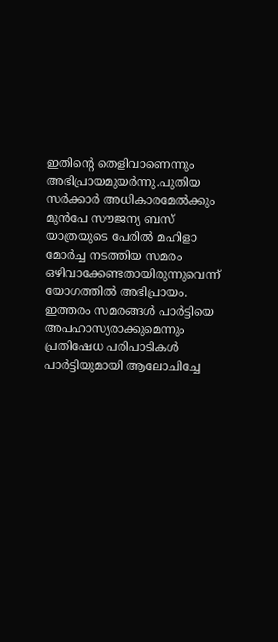ഇതിന്റെ തെളിവാണെന്നും അഭിപ്രായമുയർന്നു.പുതിയ സർക്കാർ അധികാരമേൽക്കും മുൻപേ സൗജന്യ ബസ് യാത്രയുടെ പേരിൽ മഹിളാ മോർച്ച നടത്തിയ സമരം ഒഴിവാക്കേണ്ടതായിരുന്നുവെന്ന് യോഗത്തിൽ അഭിപ്രായം. ഇത്തരം സമരങ്ങൾ പാർട്ടിയെ അപഹാസ്യരാക്കുമെന്നും പ്രതിഷേധ പരിപാടികൾ പാർട്ടിയുമായി ആലോചിച്ചേ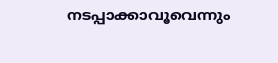നടപ്പാക്കാവൂവെന്നും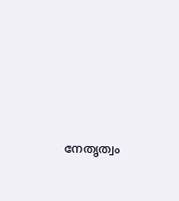നേതൃത്വം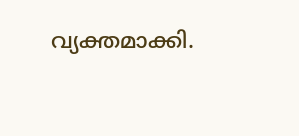വ്യക്തമാക്കി.